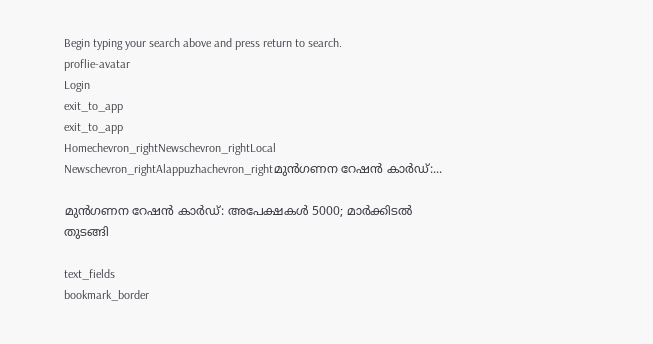Begin typing your search above and press return to search.
proflie-avatar
Login
exit_to_app
exit_to_app
Homechevron_rightNewschevron_rightLocal Newschevron_rightAlappuzhachevron_rightമുൻഗണന റേഷൻ കാർഡ്:...

മുൻഗണന റേഷൻ കാർഡ്: അപേക്ഷകൾ 5000; മാർക്കിടൽ തുടങ്ങി

text_fields
bookmark_border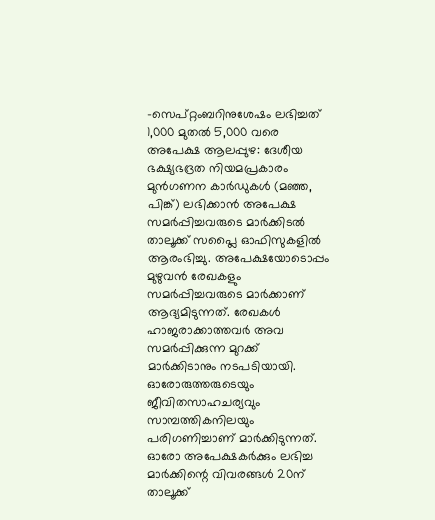-സെപ്റ്റംബറിനുശേഷം ലഭിച്ചത് 1,000 മുതൽ 5,000 വരെ അപേക്ഷ ആലപ്പുഴ: ദേശീയ ഭക്ഷ്യഭദ്രത നിയമപ്രകാരം മുൻഗണന കാർഡുകൾ (മഞ്ഞ, പിങ്ക്) ലഭിക്കാൻ അപേക്ഷ സമർപ്പിച്ചവരുടെ മാർക്കിടൽ താലൂക്ക് സപ്ലൈ ഓഫിസുകളിൽ ആരംഭിച്ചു. അപേക്ഷയോടൊപ്പം മുഴുവൻ രേഖകളും സമർപ്പിച്ചവരുടെ മാർക്കാണ് ആദ്യമിടുന്നത്. രേഖകൾ ഹാജരാക്കാത്തവർ അവ സമർപ്പിക്കുന്ന മുറക്ക് മാർക്കിടാനും നടപടിയായി. ഓരോരുത്തരുടെയും ജീവിതസാഹചര്യവും സാമ്പത്തികനിലയും പരിഗണിച്ചാണ് മാർക്കിടുന്നത്. ഓരോ അപേക്ഷകർക്കും ലഭിച്ച മാർക്കിന്റെ വിവരങ്ങൾ 20ന് താലൂക്ക്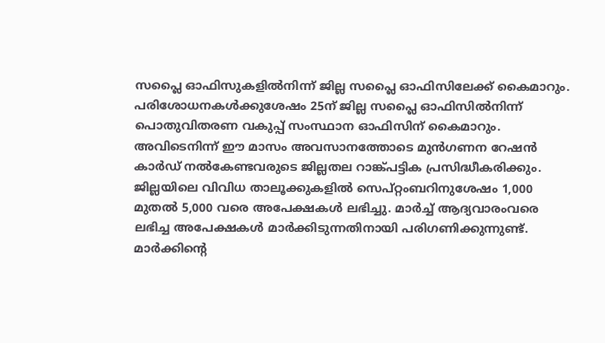സപ്ലൈ ഓഫിസുകളിൽനിന്ന് ജില്ല സപ്ലൈ ഓഫിസിലേക്ക് കൈമാറും. പരിശോധനകൾക്കുശേഷം 25ന് ജില്ല സപ്ലൈ ഓഫിസിൽനിന്ന് പൊതുവിതരണ വകുപ്പ് സംസ്ഥാന ഓഫിസിന് കൈമാറും. അവിടെനിന്ന് ഈ മാസം അവസാനത്തോടെ മുൻഗണന റേഷൻ കാർഡ് നൽകേണ്ടവരുടെ ജില്ലതല റാങ്ക്പട്ടിക പ്രസിദ്ധീകരിക്കും. ജില്ലയിലെ വിവിധ താലൂക്കുകളിൽ സെപ്റ്റംബറിനുശേഷം 1,000 മുതൽ 5,000 വരെ അപേക്ഷകൾ ലഭിച്ചു. മാർച്ച് ആദ്യവാരംവരെ ലഭിച്ച അപേക്ഷകൾ മാർക്കിടുന്നതിനായി പരിഗണിക്കുന്നുണ്ട്. മാർക്കിന്‍റെ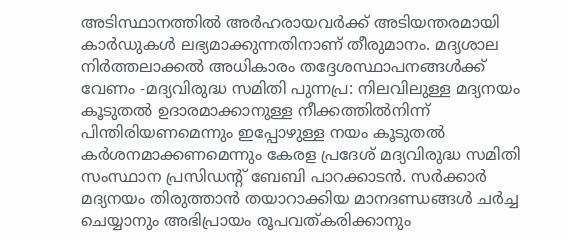അടിസ്ഥാനത്തിൽ അർഹരായവർക്ക് അടിയന്തരമായി കാർഡുകൾ ലഭ്യമാക്കുന്നതിനാണ് തീരുമാനം. മദ്യശാല നിർത്തലാക്കൽ അധികാരം തദ്ദേശസ്ഥാപനങ്ങൾക്ക് വേണം -മദ്യവിരുദ്ധ സമിതി പുന്നപ്ര: നിലവിലുള്ള മദ്യനയം കൂടുതൽ ഉദാരമാക്കാനുള്ള നീക്കത്തിൽനിന്ന് പിന്തിരിയണമെന്നും ഇപ്പോഴുള്ള നയം കൂടുതൽ കർശനമാക്കണമെന്നും കേരള പ്രദേശ് മദ്യവിരുദ്ധ സമിതി സംസ്ഥാന പ്രസിഡന്റ് ബേബി പാറക്കാടൻ. സർക്കാർ മദ്യനയം തിരുത്താൻ തയാറാക്കിയ മാനദണ്ഡങ്ങൾ ചർച്ച ചെയ്യാനും അഭിപ്രായം രൂപവത്കരിക്കാനും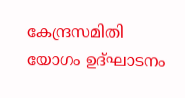കേന്ദ്രസമിതി യോഗം ഉദ്ഘാടനം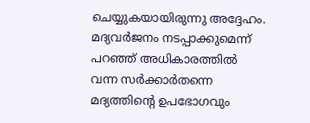ചെയ്യുകയായിരുന്നു അദ്ദേഹം. മദ്യവർജനം നടപ്പാക്കുമെന്ന് പറഞ്ഞ് അധികാരത്തിൽ വന്ന സർക്കാർതന്നെ മദ്യത്തിന്റെ ഉപഭോഗവും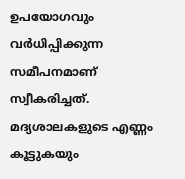ഉപയോഗവും വർധിപ്പിക്കുന്ന സമീപനമാണ് സ്വീകരിച്ചത്. മദ്യശാലകളുടെ എണ്ണം കൂട്ടുകയും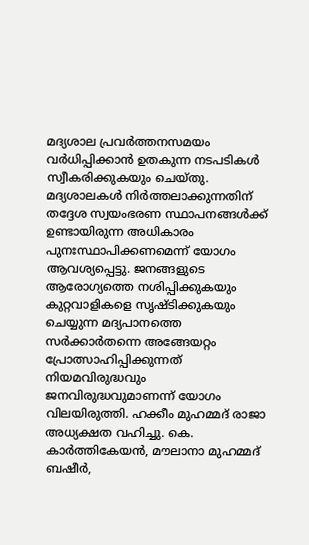മദ്യശാല പ്രവർത്തനസമയം വർധിപ്പിക്കാൻ ഉതകുന്ന നടപടികൾ സ്വീകരിക്കുകയും ചെയ്തു. മദ്യശാലകൾ നിർത്തലാക്കുന്നതിന് തദ്ദേശ സ്വയംഭരണ സ്ഥാപനങ്ങൾക്ക് ഉണ്ടായിരുന്ന അധികാരം പുനഃസ്ഥാപിക്കണമെന്ന് യോഗം ആവശ്യപ്പെട്ടു. ജനങ്ങളുടെ ആരോഗ്യത്തെ നശിപ്പിക്കുകയും കുറ്റവാളികളെ സൃഷ്ടിക്കുകയും ചെയ്യുന്ന മദ്യപാനത്തെ സർക്കാർതന്നെ അങ്ങേയറ്റം പ്രോത്സാഹിപ്പിക്കുന്നത് നിയമവിരുദ്ധവും ജനവിരുദ്ധവുമാണന്ന് യോഗം വിലയിരുത്തി. ഹക്കീം മുഹമ്മദ് രാജാ അധ്യക്ഷത വഹിച്ചു. കെ. കാർത്തികേയൻ, മൗലാനാ മുഹമ്മദ് ബഷീർ,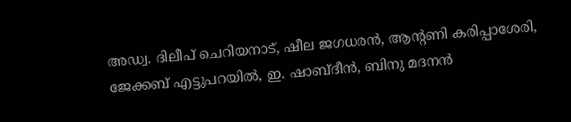അഡ്വ. ദിലീപ് ചെറിയനാട്, ഷീല ജഗധരൻ, ആന്റണി കരിപ്പാശേരി, ജേക്കബ് എട്ടുപറയിൽ, ഇ. ഷാബ്ദീൻ, ബിനു മദനൻ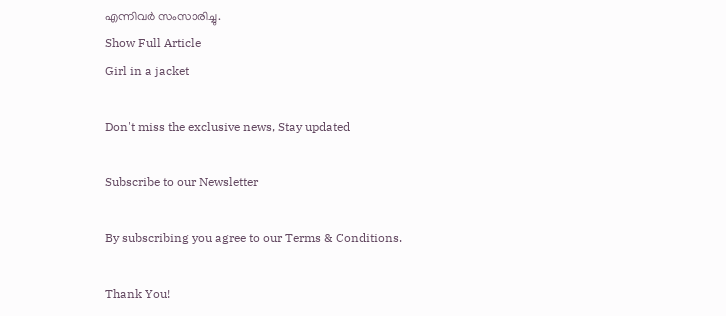എന്നിവർ സംസാരിച്ചു.
Show Full Article
Girl in a jacket

Don't miss the exclusive news, Stay updated

Subscribe to our Newsletter

By subscribing you agree to our Terms & Conditions.

Thank You!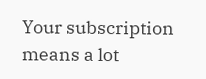Your subscription means a lot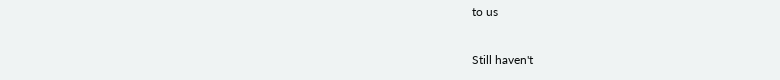to us

Still haven't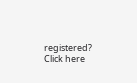registered? Click here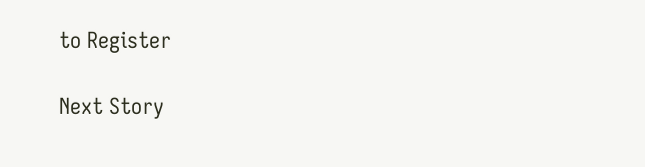to Register

Next Story